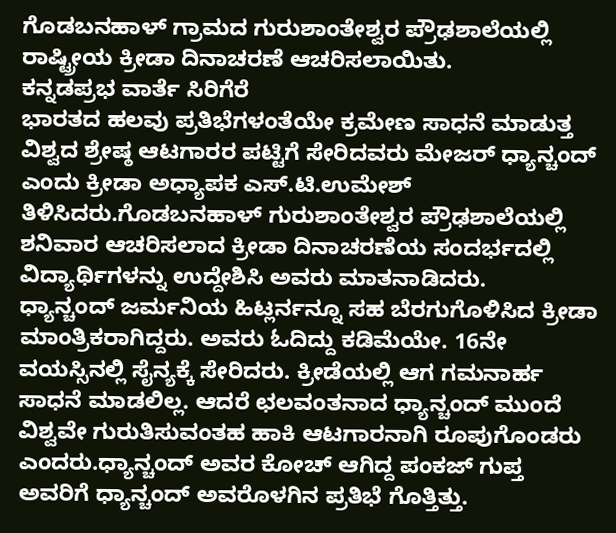ಗೊಡಬನಹಾಳ್ ಗ್ರಾಮದ ಗುರುಶಾಂತೇಶ್ವರ ಪ್ರೌಢಶಾಲೆಯಲ್ಲಿ ರಾಷ್ಟ್ರೀಯ ಕ್ರೀಡಾ ದಿನಾಚರಣೆ ಆಚರಿಸಲಾಯಿತು.
ಕನ್ನಡಪ್ರಭ ವಾರ್ತೆ ಸಿರಿಗೆರೆ
ಭಾರತದ ಹಲವು ಪ್ರತಿಭೆಗಳಂತೆಯೇ ಕ್ರಮೇಣ ಸಾಧನೆ ಮಾಡುತ್ತ ವಿಶ್ವದ ಶ್ರೇಷ್ಠ ಆಟಗಾರರ ಪಟ್ಟಿಗೆ ಸೇರಿದವರು ಮೇಜರ್ ಧ್ಯಾನ್ಚಂದ್ ಎಂದು ಕ್ರೀಡಾ ಅಧ್ಯಾಪಕ ಎಸ್.ಟಿ.ಉಮೇಶ್ ತಿಳಿಸಿದರು.ಗೊಡಬನಹಾಳ್ ಗುರುಶಾಂತೇಶ್ವರ ಪ್ರೌಢಶಾಲೆಯಲ್ಲಿ ಶನಿವಾರ ಆಚರಿಸಲಾದ ಕ್ರೀಡಾ ದಿನಾಚರಣೆಯ ಸಂದರ್ಭದಲ್ಲಿ ವಿದ್ಯಾರ್ಥಿಗಳನ್ನು ಉದ್ದೇಶಿಸಿ ಅವರು ಮಾತನಾಡಿದರು.
ಧ್ಯಾನ್ಚಂದ್ ಜರ್ಮನಿಯ ಹಿಟ್ಲರ್ನನ್ನೂ ಸಹ ಬೆರಗುಗೊಳಿಸಿದ ಕ್ರೀಡಾ ಮಾಂತ್ರಿಕರಾಗಿದ್ದರು. ಅವರು ಓದಿದ್ದು ಕಡಿಮೆಯೇ. 16ನೇ ವಯಸ್ಸಿನಲ್ಲಿ ಸೈನ್ಯಕ್ಕೆ ಸೇರಿದರು. ಕ್ರೀಡೆಯಲ್ಲಿ ಆಗ ಗಮನಾರ್ಹ ಸಾಧನೆ ಮಾಡಲಿಲ್ಲ. ಆದರೆ ಛಲವಂತನಾದ ಧ್ಯಾನ್ಚಂದ್ ಮುಂದೆ ವಿಶ್ವವೇ ಗುರುತಿಸುವಂತಹ ಹಾಕಿ ಆಟಗಾರನಾಗಿ ರೂಪುಗೊಂಡರು ಎಂದರು.ಧ್ಯಾನ್ಚಂದ್ ಅವರ ಕೋಚ್ ಆಗಿದ್ದ ಪಂಕಜ್ ಗುಪ್ತ ಅವರಿಗೆ ಧ್ಯಾನ್ಚಂದ್ ಅವರೊಳಗಿನ ಪ್ರತಿಭೆ ಗೊತ್ತಿತ್ತು.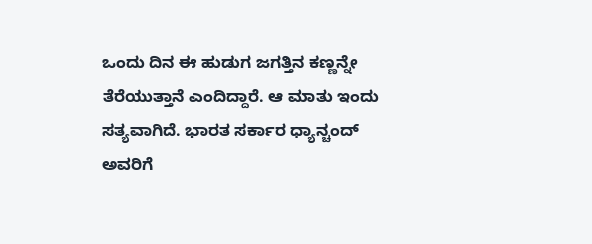ಒಂದು ದಿನ ಈ ಹುಡುಗ ಜಗತ್ತಿನ ಕಣ್ಣನ್ನೇ ತೆರೆಯುತ್ತಾನೆ ಎಂದಿದ್ದಾರೆ. ಆ ಮಾತು ಇಂದು ಸತ್ಯವಾಗಿದೆ. ಭಾರತ ಸರ್ಕಾರ ಧ್ಯಾನ್ಚಂದ್ ಅವರಿಗೆ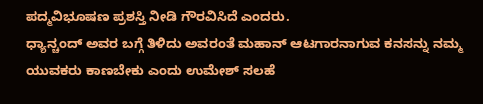ಪದ್ಮವಿಭೂಷಣ ಪ್ರಶಸ್ತಿ ನೀಡಿ ಗೌರವಿಸಿದೆ ಎಂದರು.
ಧ್ಯಾನ್ಚಂದ್ ಅವರ ಬಗ್ಗೆ ತಿಳಿದು ಅವರಂತೆ ಮಹಾನ್ ಆಟಗಾರನಾಗುವ ಕನಸನ್ನು ನಮ್ಮ ಯುವಕರು ಕಾಣಬೇಕು ಎಂದು ಉಮೇಶ್ ಸಲಹೆ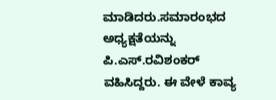ಮಾಡಿದರು.ಸಮಾರಂಭದ ಅಧ್ಯಕ್ಷತೆಯನ್ನು ಪಿ.ಎಸ್.ರವಿಶಂಕರ್ ವಹಿಸಿದ್ದರು. ಈ ವೇಳೆ ಕಾವ್ಯ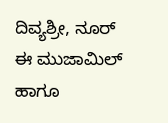ದಿವ್ಯಶ್ರೀ, ನೂರ್ ಈ ಮುಜಾಮಿಲ್ ಹಾಗೂ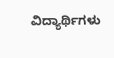ವಿದ್ಯಾರ್ಥಿಗಳು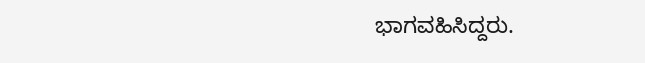ಭಾಗವಹಿಸಿದ್ದರು.